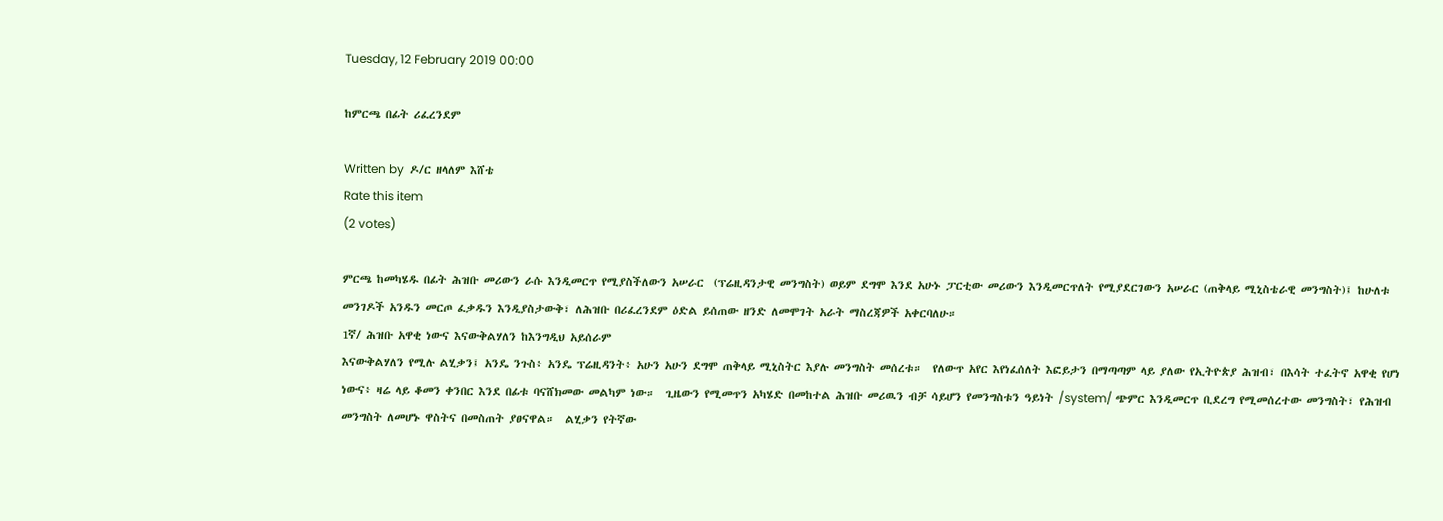Tuesday, 12 February 2019 00:00

ከምርጫ በፊት ሪፈረንደም

Written by  ዶ/ር ዘላለም እሸቴ
Rate this item
(2 votes)

ምርጫ ከመካሄዱ በፊት ሕዝቡ መሪውን ራሱ እንዲመርጥ የሚያስችለውን አሠራር  (ፕሬዚዳንታዊ መንግስት) ወይም ደግሞ እንደ አሁኑ ፓርቲው መሪውን እንዲመርጥለት የሚያደርገውን አሠራር (ጠቅላይ ሚኒስቴራዊ መንግስት)፤ ከሁለቱ መንገዶች አንዱን መርጦ ፈቃዱን እንዲያስታውቅ፣ ለሕዝቡ በሪፈረንደም ዕድል ይሰጠው ዘንድ ለመሞገት አራት ማስረጃዎች አቀርባለሁ።
1ኛ/ ሕዝቡ አዋቂ ነውና እናውቅልሃለን ከእንግዲህ አይሰራም
እናውቅልሃለን የሚሉ ልሂቃን፤ አንዴ ንጉስ፥ አንዴ ፕሬዚዳንት፥ አሁን አሁን ደግሞ ጠቅላይ ሚኒስትር እያሉ መንግስት መሰረቱ።  የለውጥ አየር እየነፈሰለት እፎይታን በማጣጣም ላይ ያለው የኢትዮጵያ ሕዝብ፣ በእሳት ተፈትኖ አዋቂ የሆነ ነውና፥ ዛሬ ላይ ቆመን ቀንበር እንደ በፊቱ ባናሸክመው መልካም ነው።  ጊዜውን የሚመጥን አካሄድ በመከተል ሕዝቡ መሪዉን ብቻ ሳይሆን የመንግስቱን ዓይነት /system/ ጭምር እንዲመርጥ ቢደረግ የሚመሰረተው መንግስት፣ የሕዝብ መንግስት ለመሆኑ ዋስትና በመስጠት ያፀናዋል።  ልሂቃን የትኛው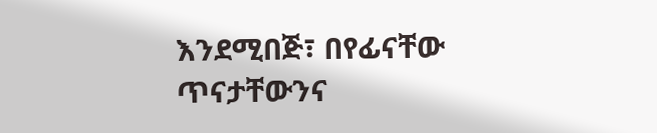እንደሚበጅ፣ በየፊናቸው ጥናታቸውንና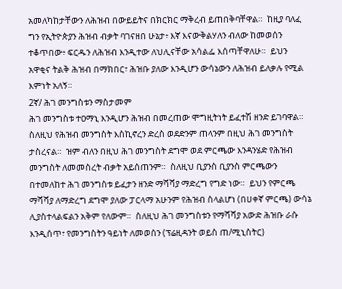አመለካከታቸውን ለሕዝብ በውይይትና በክርክር ማቅረብ ይጠበቅባቸዋል።  ከዚያ ባለፈ ግን የኢትዮጵያን ሕዝብ ብቃት ባገናዘበ ሁኔታ፥ እኛ እናውቅልሃለን ብለው ከመወሰን ተቆጥበው፥ ፍርዱን ለሕዝብ እንዲተው ለህሊናቸው አሳልፌ እሰጣቸዋለሁ።  ይህን አዋቂና ትልቅ ሕዝብ በማክበር፣ ሕዝቡ ያለው እንዲሆን ውሳኔውን ለሕዝብ ይለቃሉ የሚል እምነት አለኝ።
2ኛ/ ሕገ መንግስቱን ማስታመም
ሕገ መንግስቱ ተዐማኒ እንዲሆን ሕዝብ በመረጠው ሞግዚትነት ይፈተሽ ዘንድ ይገባዋል።  ስለዚህ የሕዝብ መንግስት እስኪኖረን ድረስ ወደድንም ጠላንም በዚህ ሕገ መንግስት ታስረናል።  ዝም ብለን በዚህ ሕገ መንግስት ደግሞ ወደ ምርጫው እንዳንሄድ የሕዝብ መንግስት ለመመስረት ብቃት አይሰጠንም።  ስለዚህ ቢያንስ ቢያንስ ምርጫውን በተመለከተ ሕገ መንግስቱ ይፈታን ዘንድ ማሻሻያ ማድረግ የግድ ነው።  ይህን የምርጫ ማሻሻያ ለማድረግ ደግሞ ያለው ፓርላማ አሁንም የሕዝብ ስላልሆነ (በሀቀኛ ምርጫ) ውሳኔ ሊያስተላልፍልን አቅም የለውም።  ስለዚህ ሕገ መንግስቱን የማሻሻያ አውድ ሕዝቡ ራሱ እንዲሰጥ፣ የመንግስትን ዓይነት ለመወሰን (ፕሬዚዳንት ወይስ ጠ/ሚኒስትር)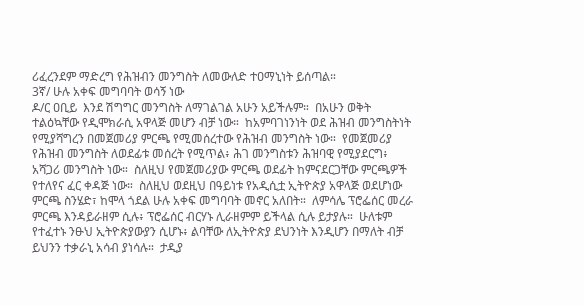ሪፈረንደም ማድረግ የሕዝብን መንግስት ለመውለድ ተዐማኒነት ይሰጣል።
3ኛ/ ሁሉ አቀፍ መግባባት ወሳኝ ነው
ዶ/ር ዐቢይ  እንደ ሽግግር መንግስት ለማገልገል አሁን አይችሉም።  በአሁን ወቅት ተልዕኳቸው የዲሞክራሲ አዋላጅ መሆን ብቻ ነው።  ከአምባገነንነት ወደ ሕዝብ መንግስትነት የሚያሻግረን በመጀመሪያ ምርጫ የሚመሰረተው የሕዝብ መንግስት ነው።  የመጀመሪያ የሕዝብ መንግስት ለወደፊቱ መሰረት የሚጥል፥ ሕገ መንግስቱን ሕዝባዊ የሚያደርግ፥ አሻጋሪ መንግስት ነው።  ስለዚህ የመጀመሪያው ምርጫ ወደፊት ከምናደርጋቸው ምርጫዎች የተለየና ፈር ቀዳጅ ነው።  ስለዚህ ወደዚህ በዓይነቱ የአዲሲቷ ኢትዮጵያ አዋላጅ ወደሆነው ምርጫ ስንሄድ፣ ከሞላ ጎደል ሁሉ አቀፍ መግባባት መኖር አለበት።  ለምሳሌ ፕሮፌሰር መረራ ምርጫ እንዳይራዘም ሲሉ፥ ፕሮፌሰር ብርሃኑ ሊራዘምም ይችላል ሲሉ ይታያሉ።  ሁለቱም የተፈተኑ ንፁህ ኢትዮጵያውያን ሲሆኑ፥ ልባቸው ለኢትዮጵያ ደህንነት እንዲሆን በማለት ብቻ ይህንን ተቃራኒ አሳብ ያነሳሉ።  ታዲያ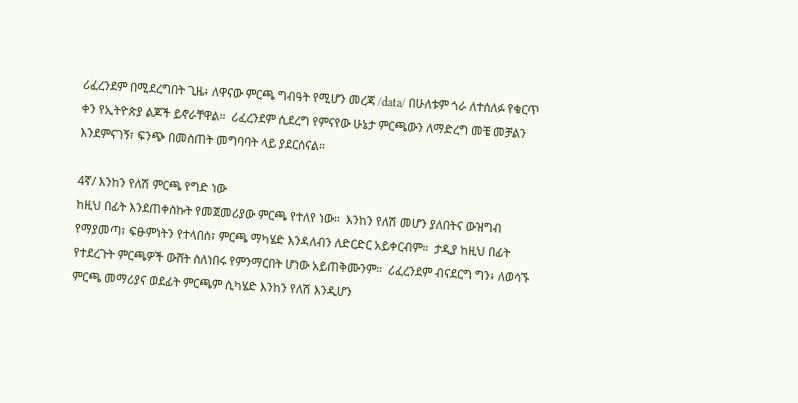ሪፈረንደም በሚደረግበት ጊዜ፥ ለዋናው ምርጫ ግብዓት የሚሆን መረጃ /data/ በሁለቱም ጎራ ለተሰለፉ የቁርጥ ቀን የኢትዮጵያ ልጆች ይኖራቸዋል።  ሪፈረንደም ሲደረግ የምናየው ሁኔታ ምርጫውን ለማድረግ መቼ መቻልን እንደምናገኝ፣ ፍንጭ በመስጠት መግባባት ላይ ያደርሰናል።

4ኛ/ እንከን የለሽ ምርጫ የግድ ነው
ከዚህ በፊት እንደጠቀስኩት የመጀመሪያው ምርጫ የተለየ ነው።  እንከን የለሽ መሆን ያለበትና ውዝግብ የማያመጣ፣ ፍፁምነትን የተላበሰ፣ ምርጫ ማካሄድ እንዳለብን ለድርድር አይቀርብም።  ታዲያ ከዚህ በፊት የተደረጉት ምርጫዎች ውሸት ስለነበሩ የምንማርበት ሆነው አይጠቅሙንም።  ሪፈረንደም ብናደርግ ግን፥ ለወሳኙ ምርጫ መማሪያና ወደፊት ምርጫም ሲካሄድ እንከን የለሽ እንዲሆን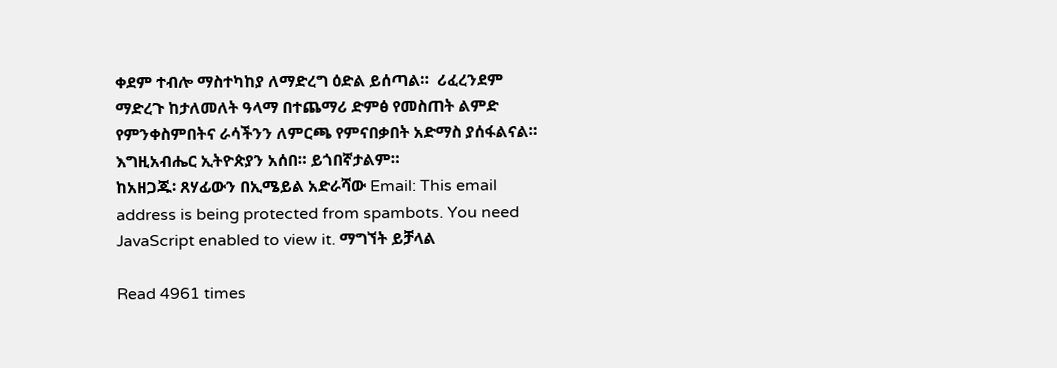ቀደም ተብሎ ማስተካከያ ለማድረግ ዕድል ይሰጣል።  ሪፈረንደም ማድረጉ ከታለመለት ዓላማ በተጨማሪ ድምፅ የመስጠት ልምድ የምንቀስምበትና ራሳችንን ለምርጫ የምናበቃበት አድማስ ያሰፋልናል።
እግዚአብሔር ኢትዮጵያን አሰበ። ይጎበኛታልም።
ከአዘጋጁ፡ ጸሃፊውን በኢሜይል አድራሻው Email: This email address is being protected from spambots. You need JavaScript enabled to view it. ማግኘት ይቻላል

Read 4961 times